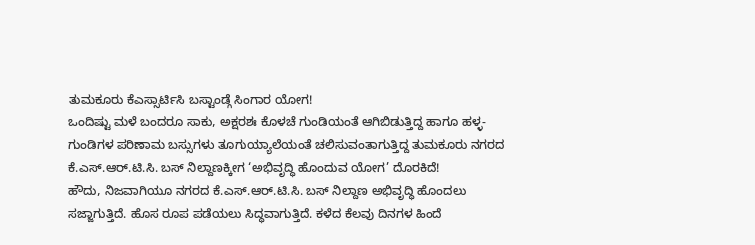ತುಮಕೂರು ಕೆಎಸ್ಸಾರ್ಟಿಸಿ ಬಸ್ಟಾಂಡ್ಗೆ ಸಿಂಗಾರ ಯೋಗ!
ಒಂದಿಷ್ಟು ಮಳೆ ಬಂದರೂ ಸಾಕು, ಅಕ್ಷರಶಃ ಕೊಳಚೆ ಗುಂಡಿಯಂತೆ ಆಗಿಬಿಡುತ್ತಿದ್ದ ಹಾಗೂ ಹಳ್ಳ-ಗುಂಡಿಗಳ ಪರಿಣಾಮ ಬಸ್ಸುಗಳು ತೂಗುಯ್ಯಾಲೆಯಂತೆ ಚಲಿಸುವಂತಾಗುತ್ತಿದ್ದ ತುಮಕೂರು ನಗರದ ಕೆ.ಎಸ್.ಆರ್.ಟಿ.ಸಿ. ಬಸ್ ನಿಲ್ದಾಣಕ್ಕೀಗ ‘ಅಭಿವೃದ್ಧಿ ಹೊಂದುವ ಯೋಗ’ ದೊರಕಿದೆ!
ಹೌದು, ನಿಜವಾಗಿಯೂ ನಗರದ ಕೆ.ಎಸ್.ಆರ್.ಟಿ.ಸಿ. ಬಸ್ ನಿಲ್ದಾಣ ಅಭಿವೃದ್ಧಿ ಹೊಂದಲು ಸಜ್ಜಾಗುತ್ತಿದೆ. ಹೊಸ ರೂಪ ಪಡೆಯಲು ಸಿದ್ಧವಾಗುತ್ತಿದೆ. ಕಳೆದ ಕೆಲವು ದಿನಗಳ ಹಿಂದೆ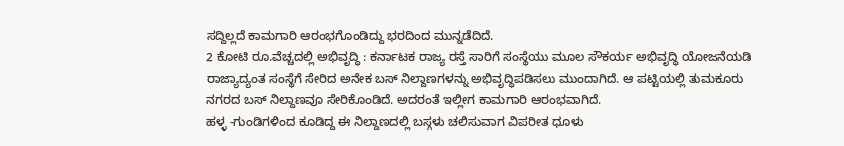ಸದ್ದಿಲ್ಲದೆ ಕಾಮಗಾರಿ ಆರಂಭಗೊಂಡಿದ್ದು ಭರದಿಂದ ಮುನ್ನಡೆದಿದೆ.
2 ಕೋಟಿ ರೂ.ವೆಚ್ಚದಲ್ಲಿ ಅಭಿವೃದ್ಧಿ : ಕರ್ನಾಟಕ ರಾಜ್ಯ ರಸ್ತೆ ಸಾರಿಗೆ ಸಂಸ್ಥೆಯು ಮೂಲ ಸೌಕರ್ಯ ಅಭಿವೃದ್ಧಿ ಯೋಜನೆಯಡಿ ರಾಜ್ಯಾದ್ಯಂತ ಸಂಸ್ಥೆಗೆ ಸೇರಿದ ಅನೇಕ ಬಸ್ ನಿಲ್ದಾಣಗಳನ್ನು ಅಭಿವೃದ್ಧಿಪಡಿಸಲು ಮುಂದಾಗಿದೆ. ಆ ಪಟ್ಟಿಯಲ್ಲಿ ತುಮಕೂರು ನಗರದ ಬಸ್ ನಿಲ್ದಾಣವೂ ಸೇರಿಕೊಂಡಿದೆ. ಅದರಂತೆ ಇಲ್ಲೀಗ ಕಾಮಗಾರಿ ಆರಂಭವಾಗಿದೆ.
ಹಳ್ಳ -ಗುಂಡಿಗಳಿಂದ ಕೂಡಿದ್ದ ಈ ನಿಲ್ದಾಣದಲ್ಲಿ ಬಸ್ಗಳು ಚಲಿಸುವಾಗ ವಿಪರೀತ ಧೂಳು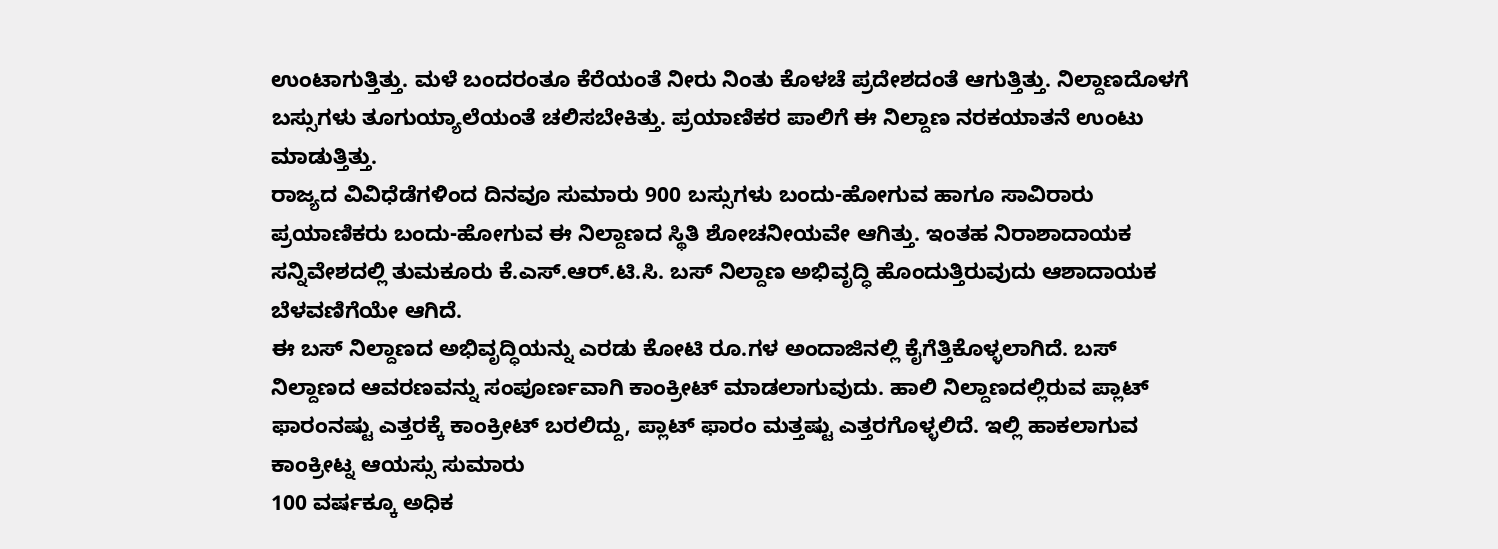ಉಂಟಾಗುತ್ತಿತ್ತು. ಮಳೆ ಬಂದರಂತೂ ಕೆರೆಯಂತೆ ನೀರು ನಿಂತು ಕೊಳಚೆ ಪ್ರದೇಶದಂತೆ ಆಗುತ್ತಿತ್ತು. ನಿಲ್ದಾಣದೊಳಗೆ ಬಸ್ಸುಗಳು ತೂಗುಯ್ಯಾಲೆಯಂತೆ ಚಲಿಸಬೇಕಿತ್ತು. ಪ್ರಯಾಣಿಕರ ಪಾಲಿಗೆ ಈ ನಿಲ್ದಾಣ ನರಕಯಾತನೆ ಉಂಟು ಮಾಡುತ್ತಿತ್ತು.
ರಾಜ್ಯದ ವಿವಿಧೆಡೆಗಳಿಂದ ದಿನವೂ ಸುಮಾರು 900 ಬಸ್ಸುಗಳು ಬಂದು-ಹೋಗುವ ಹಾಗೂ ಸಾವಿರಾರು ಪ್ರಯಾಣಿಕರು ಬಂದು-ಹೋಗುವ ಈ ನಿಲ್ದಾಣದ ಸ್ಥಿತಿ ಶೋಚನೀಯವೇ ಆಗಿತ್ತು. ಇಂತಹ ನಿರಾಶಾದಾಯಕ ಸನ್ನಿವೇಶದಲ್ಲಿ ತುಮಕೂರು ಕೆ.ಎಸ್.ಆರ್.ಟಿ.ಸಿ. ಬಸ್ ನಿಲ್ದಾಣ ಅಭಿವೃದ್ಧಿ ಹೊಂದುತ್ತಿರುವುದು ಆಶಾದಾಯಕ ಬೆಳವಣಿಗೆಯೇ ಆಗಿದೆ.
ಈ ಬಸ್ ನಿಲ್ದಾಣದ ಅಭಿವೃದ್ಧಿಯನ್ನು ಎರಡು ಕೋಟಿ ರೂ.ಗಳ ಅಂದಾಜಿನಲ್ಲಿ ಕೈಗೆತ್ತಿಕೊಳ್ಳಲಾಗಿದೆ. ಬಸ್ ನಿಲ್ದಾಣದ ಆವರಣವನ್ನು ಸಂಪೂರ್ಣವಾಗಿ ಕಾಂಕ್ರೀಟ್ ಮಾಡಲಾಗುವುದು. ಹಾಲಿ ನಿಲ್ದಾಣದಲ್ಲಿರುವ ಪ್ಲಾಟ್ ಫಾರಂನಷ್ಟು ಎತ್ತರಕ್ಕೆ ಕಾಂಕ್ರೀಟ್ ಬರಲಿದ್ದು, ಪ್ಲಾಟ್ ಫಾರಂ ಮತ್ತಷ್ಟು ಎತ್ತರಗೊಳ್ಳಲಿದೆ. ಇಲ್ಲಿ ಹಾಕಲಾಗುವ ಕಾಂಕ್ರೀಟ್ನ ಆಯಸ್ಸು ಸುಮಾರು
100 ವರ್ಷಕ್ಕೂ ಅಧಿಕ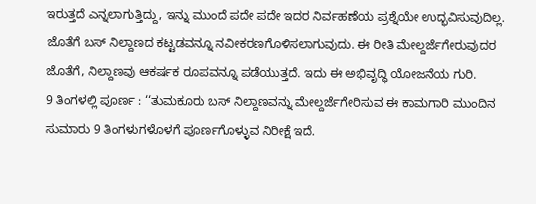ಇರುತ್ತದೆ ಎನ್ನಲಾಗುತ್ತಿದ್ದು, ಇನ್ನು ಮುಂದೆ ಪದೇ ಪದೇ ಇದರ ನಿರ್ವಹಣೆಯ ಪ್ರಶ್ನೆಯೇ ಉದ್ಭವಿಸುವುದಿಲ್ಲ. ಜೊತೆಗೆ ಬಸ್ ನಿಲ್ದಾಣದ ಕಟ್ಟಡವನ್ನೂ ನವೀಕರಣಗೊಳಿಸಲಾಗುವುದು. ಈ ರೀತಿ ಮೇಲ್ದರ್ಜೆಗೇರುವುದರ ಜೊತೆಗೆ, ನಿಲ್ದಾಣವು ಆಕರ್ಷಕ ರೂಪವನ್ನೂ ಪಡೆಯುತ್ತದೆ. ಇದು ಈ ಅಭಿವೃದ್ಧಿ ಯೋಜನೆಯ ಗುರಿ.
9 ತಿಂಗಳಲ್ಲಿ ಪೂರ್ಣ : ‘‘ತುಮಕೂರು ಬಸ್ ನಿಲ್ದಾಣವನ್ನು ಮೇಲ್ದರ್ಜೆಗೇರಿಸುವ ಈ ಕಾಮಗಾರಿ ಮುಂದಿನ ಸುಮಾರು 9 ತಿಂಗಳುಗಳೊಳಗೆ ಪೂರ್ಣಗೊಳ್ಳುವ ನಿರೀಕ್ಷೆ ಇದೆ.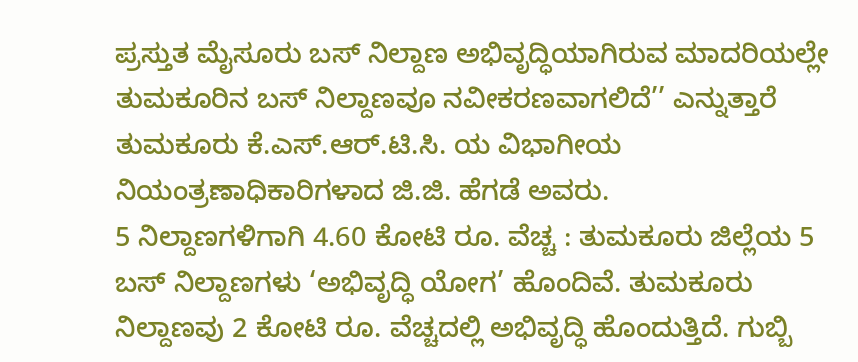ಪ್ರಸ್ತುತ ಮೈಸೂರು ಬಸ್ ನಿಲ್ದಾಣ ಅಭಿವೃದ್ಧಿಯಾಗಿರುವ ಮಾದರಿಯಲ್ಲೇ ತುಮಕೂರಿನ ಬಸ್ ನಿಲ್ದಾಣವೂ ನವೀಕರಣವಾಗಲಿದೆ’’ ಎನ್ನುತ್ತಾರೆ ತುಮಕೂರು ಕೆ.ಎಸ್.ಆರ್.ಟಿ.ಸಿ. ಯ ವಿಭಾಗೀಯ ನಿಯಂತ್ರಣಾಧಿಕಾರಿಗಳಾದ ಜಿ.ಜಿ. ಹೆಗಡೆ ಅವರು.
5 ನಿಲ್ದಾಣಗಳಿಗಾಗಿ 4.60 ಕೋಟಿ ರೂ. ವೆಚ್ಚ : ತುಮಕೂರು ಜಿಲ್ಲೆಯ 5 ಬಸ್ ನಿಲ್ದಾಣಗಳು ‘ಅಭಿವೃದ್ಧಿ ಯೋಗ’ ಹೊಂದಿವೆ. ತುಮಕೂರು ನಿಲ್ದಾಣವು 2 ಕೋಟಿ ರೂ. ವೆಚ್ಚದಲ್ಲಿ ಅಭಿವೃದ್ಧಿ ಹೊಂದುತ್ತಿದೆ. ಗುಬ್ಬಿ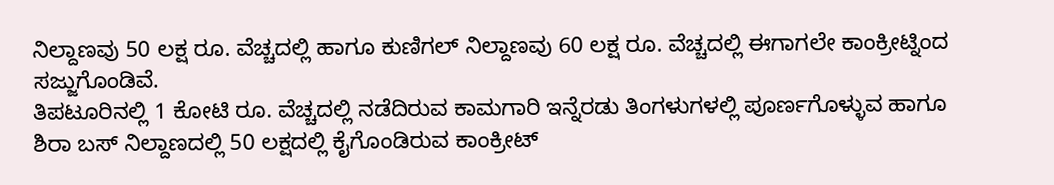ನಿಲ್ದಾಣವು 50 ಲಕ್ಷ ರೂ. ವೆಚ್ಚದಲ್ಲಿ ಹಾಗೂ ಕುಣಿಗಲ್ ನಿಲ್ದಾಣವು 60 ಲಕ್ಷ ರೂ. ವೆಚ್ಚದಲ್ಲಿ ಈಗಾಗಲೇ ಕಾಂಕ್ರೀಟ್ನಿಂದ ಸಜ್ಜುಗೊಂಡಿವೆ.
ತಿಪಟೂರಿನಲ್ಲಿ 1 ಕೋಟಿ ರೂ. ವೆಚ್ಚದಲ್ಲಿ ನಡೆದಿರುವ ಕಾಮಗಾರಿ ಇನ್ನೆರಡು ತಿಂಗಳುಗಳಲ್ಲಿ ಪೂರ್ಣಗೊಳ್ಳುವ ಹಾಗೂ ಶಿರಾ ಬಸ್ ನಿಲ್ದಾಣದಲ್ಲಿ 50 ಲಕ್ಷದಲ್ಲಿ ಕೈಗೊಂಡಿರುವ ಕಾಂಕ್ರೀಟ್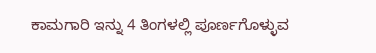ಕಾಮಗಾರಿ ಇನ್ನು 4 ತಿಂಗಳಲ್ಲಿ ಪೂರ್ಣಗೊಳ್ಳುವ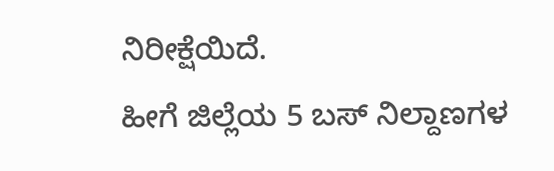ನಿರೀಕ್ಷೆಯಿದೆ.
ಹೀಗೆ ಜಿಲ್ಲೆಯ 5 ಬಸ್ ನಿಲ್ದಾಣಗಳ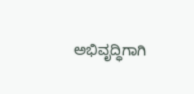ಅಭಿವೃದ್ಧಿಗಾಗಿ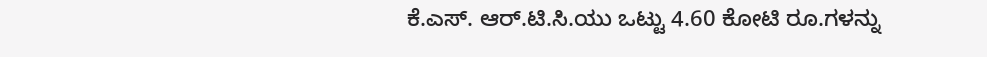ಕೆ.ಎಸ್. ಆರ್.ಟಿ.ಸಿ.ಯು ಒಟ್ಟು 4.60 ಕೋಟಿ ರೂ.ಗಳನ್ನು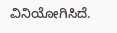ವಿನಿಯೋಗಿಸಿದೆ.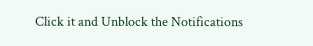Click it and Unblock the Notifications